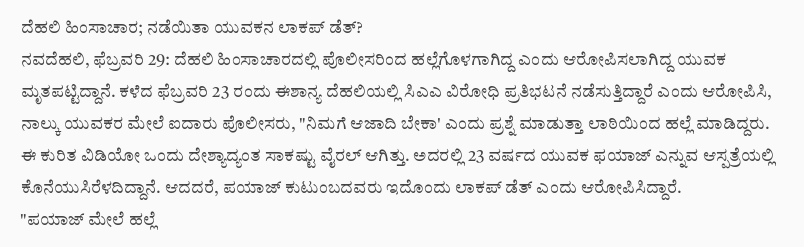ದೆಹಲಿ ಹಿಂಸಾಚಾರ; ನಡೆಯಿತಾ ಯುವಕನ ಲಾಕಪ್ ಡೆತ್?
ನವದೆಹಲಿ, ಫೆಬ್ರವರಿ 29: ದೆಹಲಿ ಹಿಂಸಾಚಾರದಲ್ಲಿ ಪೊಲೀಸರಿಂದ ಹಲ್ಲೆಗೊಳಗಾಗಿದ್ದ ಎಂದು ಆರೋಪಿಸಲಾಗಿದ್ದ ಯುವಕ ಮೃತಪಟ್ಟಿದ್ದಾನೆ. ಕಳೆದ ಫೆಬ್ರವರಿ 23 ರಂದು ಈಶಾನ್ಯ ದೆಹಲಿಯಲ್ಲಿ ಸಿಎಎ ವಿರೋಧಿ ಪ್ರತಿಭಟನೆ ನಡೆಸುತ್ತಿದ್ದಾರೆ ಎಂದು ಆರೋಪಿಸಿ, ನಾಲ್ಕು ಯುವಕರ ಮೇಲೆ ಐದಾರು ಪೊಲೀಸರು, "ನಿಮಗೆ ಆಜಾದಿ ಬೇಕಾ' ಎಂದು ಪ್ರಶ್ನೆ ಮಾಡುತ್ತಾ ಲಾಠಿಯಿಂದ ಹಲ್ಲೆ ಮಾಡಿದ್ದರು.
ಈ ಕುರಿತ ವಿಡಿಯೋ ಒಂದು ದೇಶ್ಯಾದ್ಯಂತ ಸಾಕಷ್ಟು ವೈರಲ್ ಆಗಿತ್ತು. ಅದರಲ್ಲಿ 23 ವರ್ಷದ ಯುವಕ ಫಯಾಜ್ ಎನ್ನುವ ಆಸ್ಪತ್ರೆಯಲ್ಲಿ ಕೊನೆಯುಸಿರೆಳದಿದ್ದಾನೆ. ಆದದರೆ, ಪಯಾಜ್ ಕುಟುಂಬದವರು ಇದೊಂದು ಲಾಕಪ್ ಡೆತ್ ಎಂದು ಆರೋಪಿಸಿದ್ದಾರೆ.
"ಪಯಾಜ್ ಮೇಲೆ ಹಲ್ಲೆ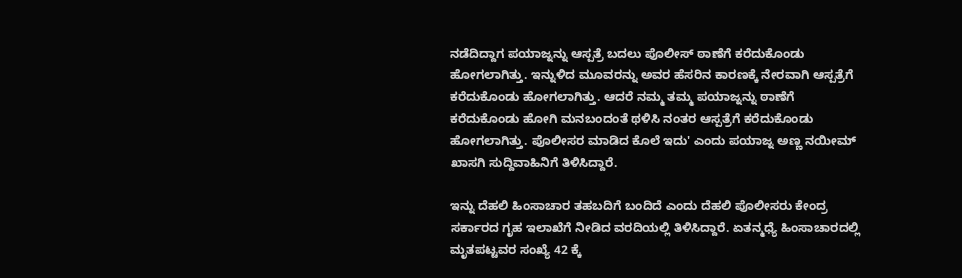ನಡೆದಿದ್ದಾಗ ಪಯಾಜ್ನನ್ನು ಆಸ್ಪತ್ರೆ ಬದಲು ಪೊಲೀಸ್ ಠಾಣೆಗೆ ಕರೆದುಕೊಂಡು ಹೋಗಲಾಗಿತ್ತು. ಇನ್ನುಳಿದ ಮೂವರನ್ನು ಅವರ ಹೆಸರಿನ ಕಾರಣಕ್ಕೆ ನೇರವಾಗಿ ಆಸ್ಪತ್ರೆಗೆ ಕರೆದುಕೊಂಡು ಹೋಗಲಾಗಿತ್ತು. ಆದರೆ ನಮ್ಮ ತಮ್ಮ ಪಯಾಜ್ನನ್ನು ಠಾಣೆಗೆ ಕರೆದುಕೊಂಡು ಹೋಗಿ ಮನಬಂದಂತೆ ಥಳಿಸಿ ನಂತರ ಆಸ್ಪತ್ರೆಗೆ ಕರೆದುಕೊಂಡು ಹೋಗಲಾಗಿತ್ತು. ಪೊಲೀಸರ ಮಾಡಿದ ಕೊಲೆ ಇದು' ಎಂದು ಪಯಾಜ್ನ ಅಣ್ಣ ನಯೀಮ್ ಖಾಸಗಿ ಸುದ್ದಿವಾಹಿನಿಗೆ ತಿಳಿಸಿದ್ದಾರೆ.

ಇನ್ನು ದೆಹಲಿ ಹಿಂಸಾಚಾರ ತಹಬದಿಗೆ ಬಂದಿದೆ ಎಂದು ದೆಹಲಿ ಪೊಲೀಸರು ಕೇಂದ್ರ ಸರ್ಕಾರದ ಗೃಹ ಇಲಾಖೆಗೆ ನೀಡಿದ ವರದಿಯಲ್ಲಿ ತಿಳಿಸಿದ್ದಾರೆ. ಏತನ್ಮಧ್ಯೆ ಹಿಂಸಾಚಾರದಲ್ಲಿ ಮೃತಪಟ್ಟವರ ಸಂಖ್ಯೆ 42 ಕ್ಕೆ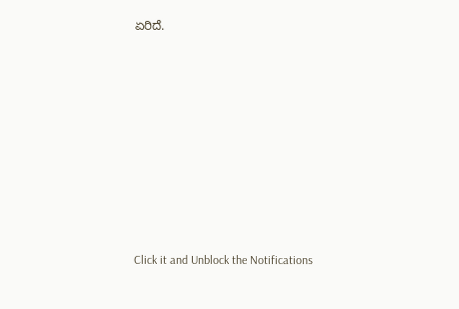ಏರಿದೆ.












Click it and Unblock the Notifications